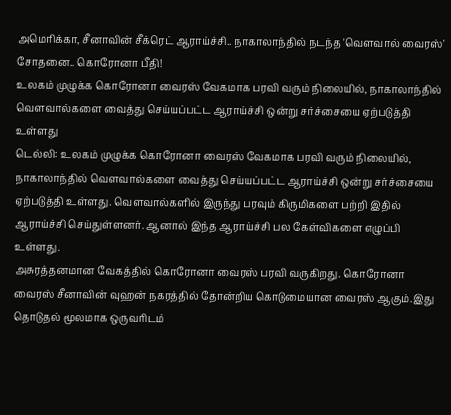அமெரிக்கா, சீனாவின் சீக்ரெட் ஆராய்ச்சி.. நாகாலாந்தில் நடந்த 'வௌவால் வைரஸ்' சோதனை.. கொரோனா பீதி!
உலகம் முழுக்க கொரோனா வைரஸ் வேகமாக பரவி வரும் நிலையில், நாகாலாந்தில் வௌவால்களை வைத்து செய்யப்பட்ட ஆராய்ச்சி ஒன்று சர்ச்சையை ஏற்படுத்தி உள்ளது
டெல்லி: உலகம் முழுக்க கொரோனா வைரஸ் வேகமாக பரவி வரும் நிலையில், நாகாலாந்தில் வௌவால்களை வைத்து செய்யப்பட்ட ஆராய்ச்சி ஒன்று சர்ச்சையை ஏற்படுத்தி உள்ளது. வௌவால்களில் இருந்து பரவும் கிருமிகளை பற்றி இதில் ஆராய்ச்சி செய்துள்ளனர். ஆனால் இந்த ஆராய்ச்சி பல கேள்விகளை எழுப்பி உள்ளது.
அசுரத்தனமான வேகத்தில் கொரோனா வைரஸ் பரவி வருகிறது. கொரோனா வைரஸ் சீனாவின் வுஹன் நகரத்தில் தோன்றிய கொடுமையான வைரஸ் ஆகும்.இது தொடுதல் மூலமாக ஒருவரிடம்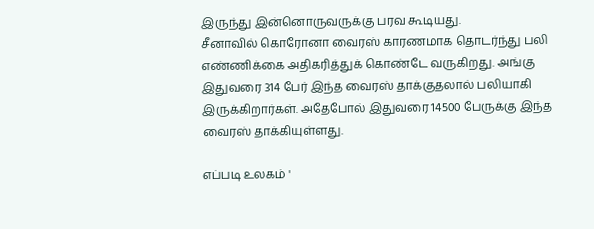இருந்து இன்னொருவருக்கு பரவ கூடியது.
சீனாவில் கொரோனா வைரஸ் காரணமாக தொடர்ந்து பலி எண்ணிக்கை அதிகரித்துக் கொண்டே வருகிறது. அங்கு இதுவரை 314 பேர் இந்த வைரஸ் தாக்குதலால் பலியாகி இருக்கிறார்கள். அதேபோல் இதுவரை 14500 பேருக்கு இந்த வைரஸ் தாக்கியுள்ளது.

எப்படி உலகம் '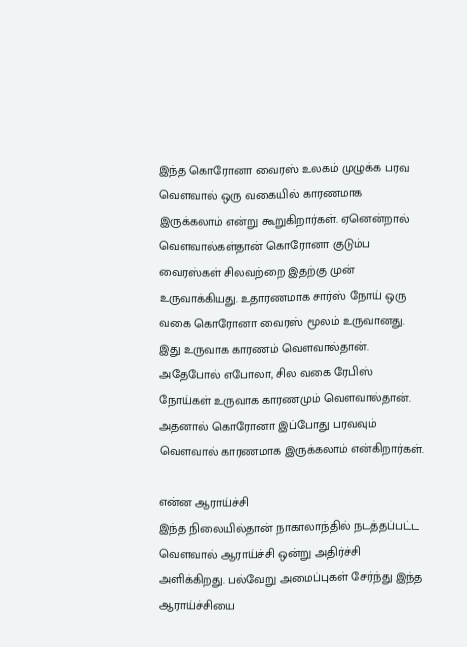இந்த கொரோனா வைரஸ் உலகம் முழுக்க பரவ வௌவால் ஒரு வகையில் காரணமாக இருக்கலாம் என்று கூறுகிறார்கள். ஏனென்றால் வௌவால்கள்தான் கொரோனா குடும்ப வைரஸ்கள் சிலவற்றை இதற்கு முன் உருவாக்கியது. உதாரணமாக சார்ஸ் நோய் ஒரு வகை கொரோனா வைரஸ் மூலம் உருவானது. இது உருவாக காரணம் வௌவால்தான். அதேபோல் எபோலா, சில வகை ரேபிஸ் நோய்கள் உருவாக காரணமும் வௌவால்தான். அதனால் கொரோனா இப்போது பரவவும் வௌவால் காரணமாக இருக்கலாம் என்கிறார்கள்.

என்ன ஆராய்ச்சி
இந்த நிலையில்தான் நாகாலாந்தில் நடத்தப்பட்ட வௌவால் ஆராய்ச்சி ஒன்று அதிர்ச்சி அளிக்கிறது. பல்வேறு அமைப்புகள் சேர்ந்து இந்த ஆராய்ச்சியை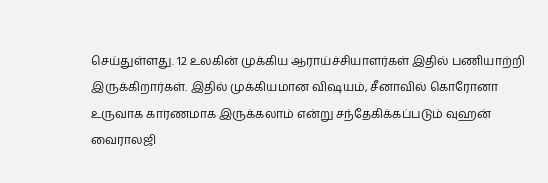செய்துள்ளது. 12 உலகின் முக்கிய ஆராய்ச்சியாளர்கள் இதில் பணியாற்றி இருக்கிறார்கள். இதில் முக்கியமான விஷயம், சீனாவில் கொரோனா உருவாக காரணமாக இருக்கலாம் என்று சந்தேகிக்கப்படும் வுஹன் வைராலஜி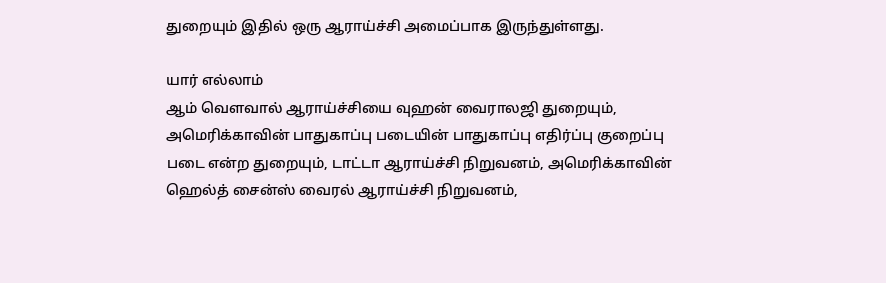துறையும் இதில் ஒரு ஆராய்ச்சி அமைப்பாக இருந்துள்ளது.

யார் எல்லாம்
ஆம் வௌவால் ஆராய்ச்சியை வுஹன் வைராலஜி துறையும், அமெரிக்காவின் பாதுகாப்பு படையின் பாதுகாப்பு எதிர்ப்பு குறைப்பு படை என்ற துறையும், டாட்டா ஆராய்ச்சி நிறுவனம், அமெரிக்காவின் ஹெல்த் சைன்ஸ் வைரல் ஆராய்ச்சி நிறுவனம்,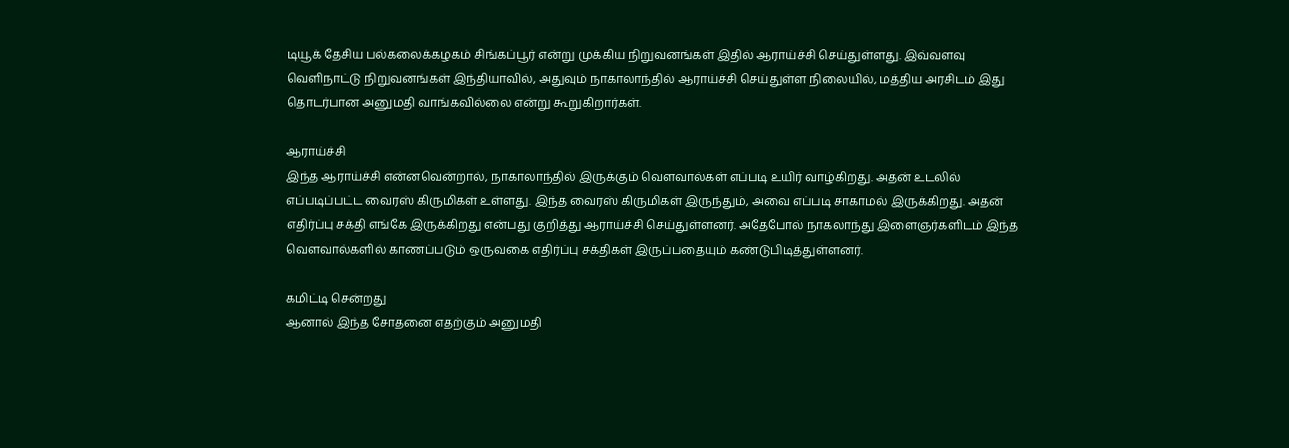டியூக் தேசிய பல்கலைக்கழகம் சிங்கப்பூர் என்று முக்கிய நிறுவனங்கள் இதில் ஆராய்ச்சி செய்துள்ளது. இவ்வளவு வெளிநாட்டு நிறுவனங்கள் இந்தியாவில், அதுவும் நாகாலாந்தில் ஆராய்ச்சி செய்துள்ள நிலையில், மத்திய அரசிடம் இது தொடர்பான அனுமதி வாங்கவில்லை என்று கூறுகிறார்கள்.

ஆராய்ச்சி
இந்த ஆராய்ச்சி என்னவென்றால், நாகாலாந்தில் இருக்கும் வௌவால்கள் எப்படி உயிர் வாழ்கிறது. அதன் உடலில் எப்படிப்பட்ட வைரஸ் கிருமிகள் உள்ளது. இந்த வைரஸ் கிருமிகள் இருந்தும், அவை எப்படி சாகாமல் இருக்கிறது. அதன் எதிர்ப்பு சக்தி எங்கே இருக்கிறது என்பது குறித்து ஆராய்ச்சி செய்துள்ளனர். அதேபோல் நாகலாந்து இளைஞர்களிடம் இந்த வௌவால்களில் காணப்படும் ஒருவகை எதிர்ப்பு சக்திகள் இருப்பதையும் கண்டுபிடித்துள்ளனர்.

கமிட்டி சென்றது
ஆனால் இந்த சோதனை எதற்கும் அனுமதி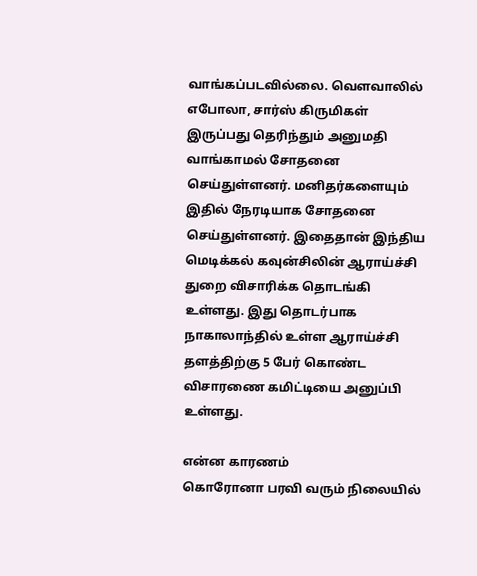வாங்கப்படவில்லை. வௌவாலில் எபோலா, சார்ஸ் கிருமிகள் இருப்பது தெரிந்தும் அனுமதி வாங்காமல் சோதனை செய்துள்ளனர். மனிதர்களையும் இதில் நேரடியாக சோதனை செய்துள்ளனர். இதைதான் இந்திய மெடிக்கல் கவுன்சிலின் ஆராய்ச்சி துறை விசாரிக்க தொடங்கி உள்ளது. இது தொடர்பாக நாகாலாந்தில் உள்ள ஆராய்ச்சி தளத்திற்கு 5 பேர் கொண்ட விசாரணை கமிட்டியை அனுப்பி உள்ளது.

என்ன காரணம்
கொரோனா பரவி வரும் நிலையில்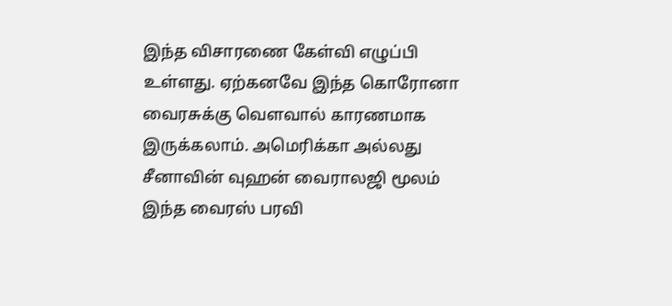இந்த விசாரணை கேள்வி எழுப்பி உள்ளது. ஏற்கனவே இந்த கொரோனா வைரசுக்கு வௌவால் காரணமாக இருக்கலாம். அமெரிக்கா அல்லது சீனாவின் வுஹன் வைராலஜி மூலம் இந்த வைரஸ் பரவி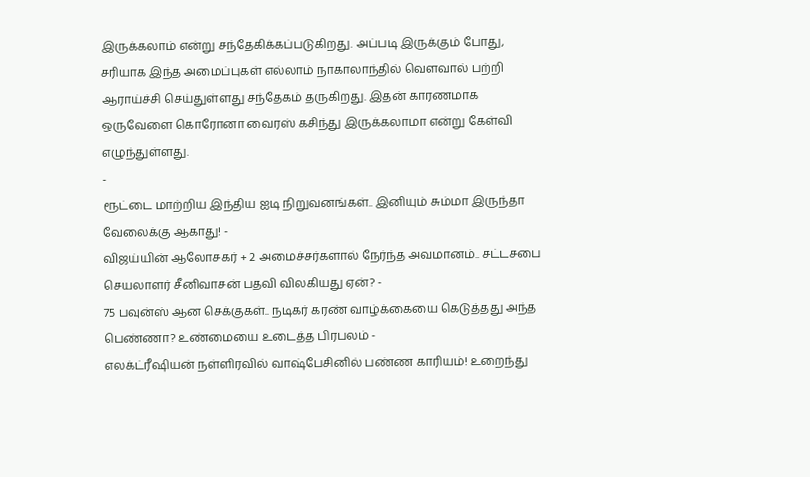இருக்கலாம் என்று சந்தேகிக்கப்படுகிறது. அப்படி இருக்கும் போது, சரியாக இந்த அமைப்புகள் எல்லாம் நாகாலாந்தில் வௌவால் பற்றி ஆராய்ச்சி செய்துள்ளது சந்தேகம் தருகிறது. இதன் காரணமாக ஒருவேளை கொரோனா வைரஸ் கசிந்து இருக்கலாமா என்று கேள்வி எழுந்துள்ளது.
-
ரூட்டை மாற்றிய இந்திய ஐடி நிறுவனங்கள்.. இனியும் சும்மா இருந்தா வேலைக்கு ஆகாது! -
விஜய்யின் ஆலோசகர் + 2 அமைச்சர்களால் நேர்ந்த அவமானம்.. சட்டசபை செயலாளர் சீனிவாசன் பதவி விலகியது ஏன்? -
75 பவுன்ஸ் ஆன செக்குகள்.. நடிகர் கரண் வாழ்க்கையை கெடுத்தது அந்த பெண்ணா? உண்மையை உடைத்த பிரபலம் -
எலக்ட்ரீஷியன் நள்ளிரவில் வாஷ்பேசினில் பண்ண காரியம்! உறைந்து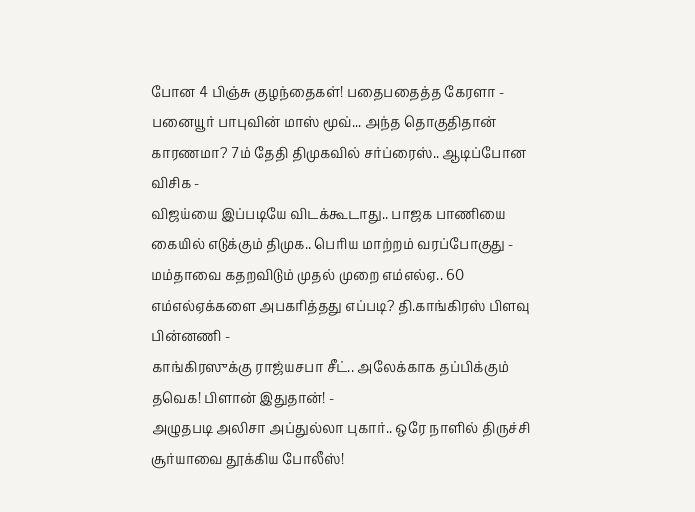போன 4 பிஞ்சு குழந்தைகள்! பதைபதைத்த கேரளா -
பனையூர் பாபுவின் மாஸ் மூவ்... அந்த தொகுதிதான் காரணமா? 7ம் தேதி திமுகவில் சர்ப்ரைஸ்.. ஆடிப்போன விசிக -
விஜய்யை இப்படியே விடக்கூடாது.. பாஜக பாணியை கையில் எடுக்கும் திமுக.. பெரிய மாற்றம் வரப்போகுது -
மம்தாவை கதறவிடும் முதல் முறை எம்எல்ஏ.. 60 எம்எல்ஏக்களை அபகரித்தது எப்படி? தி.காங்கிரஸ் பிளவு பின்னணி -
காங்கிரஸுக்கு ராஜ்யசபா சீட்.. அலேக்காக தப்பிக்கும் தவெக! பிளான் இதுதான்! -
அழுதபடி அலிசா அப்துல்லா புகார்.. ஒரே நாளில் திருச்சி சூர்யாவை தூக்கிய போலீஸ்!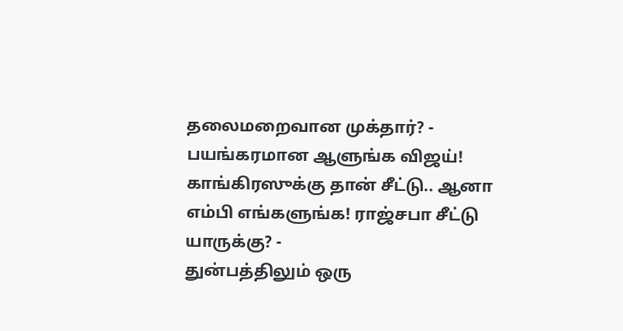தலைமறைவான முக்தார்? -
பயங்கரமான ஆளுங்க விஜய்! காங்கிரஸுக்கு தான் சீட்டு.. ஆனா எம்பி எங்களுங்க! ராஜ்சபா சீட்டு யாருக்கு? -
துன்பத்திலும் ஒரு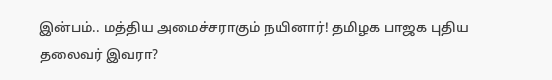இன்பம்.. மத்திய அமைச்சராகும் நயினார்! தமிழக பாஜக புதிய தலைவர் இவரா?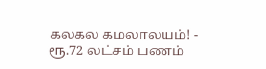கலகல கமலாலயம்! -
ரூ.72 லட்சம் பணம்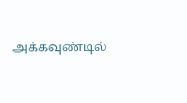அக்கவுண்டில்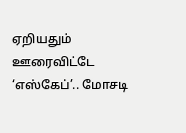ஏறியதும் ஊரைவிட்டே ‘எஸ்கேப்’.. மோசடி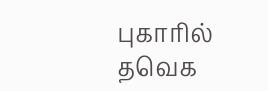புகாரில் தவெக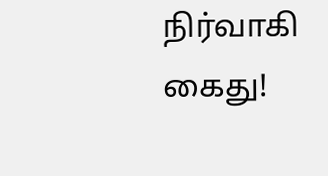நிர்வாகி கைது!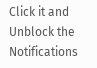Click it and Unblock the Notifications